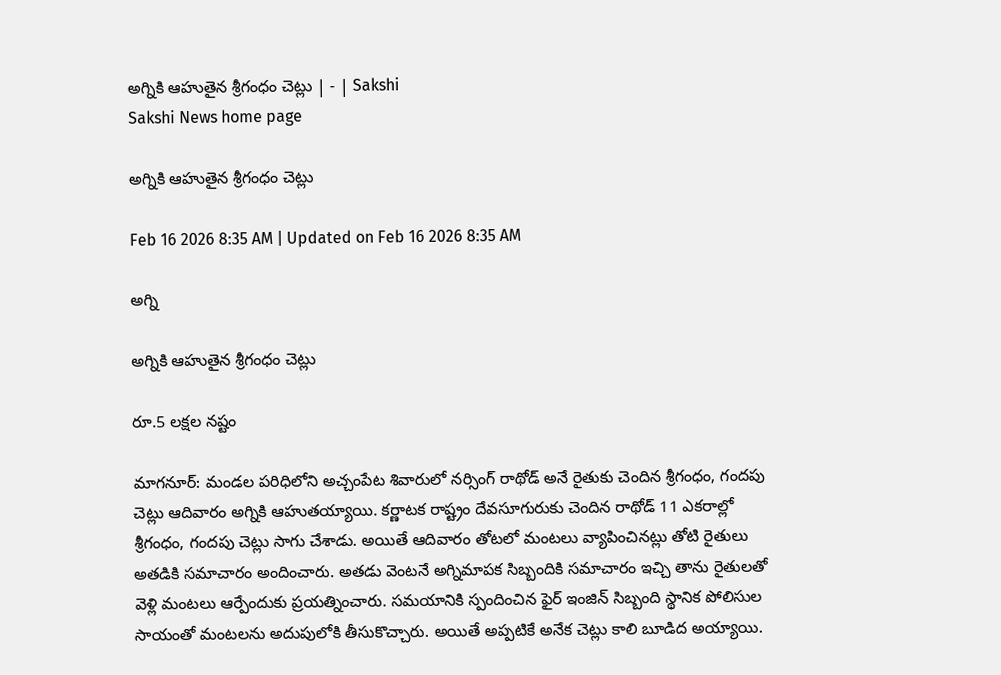అగ్నికి ఆహుతైన శ్రీగంధం చెట్లు | - | Sakshi
Sakshi News home page

అగ్నికి ఆహుతైన శ్రీగంధం చెట్లు

Feb 16 2026 8:35 AM | Updated on Feb 16 2026 8:35 AM

అగ్ని

అగ్నికి ఆహుతైన శ్రీగంధం చెట్లు

రూ.5 లక్షల నష్టం

మాగనూర్‌: మండల పరిధిలోని అచ్చంపేట శివారులో నర్సింగ్‌ రాథోడ్‌ అనే రైతుకు చెందిన శ్రీగంధం, గందపు చెట్లు ఆదివారం అగ్నికి ఆహుతయ్యాయి. కర్ణాటక రాష్ట్రం దేవసూగురుకు చెందిన రాథోడ్‌ 11 ఎకరాల్లో శ్రీగంధం, గందపు చెట్లు సాగు చేశాడు. అయితే ఆదివారం తోటలో మంటలు వ్యాపించినట్లు తోటి రైతులు అతడికి సమాచారం అందించారు. అతడు వెంటనే అగ్నిమాపక సిబ్బందికి సమాచారం ఇచ్చి తాను రైతులతో వెళ్లి మంటలు ఆర్పేందుకు ప్రయత్నించారు. సమయానికి స్పందించిన ఫైర్‌ ఇంజిన్‌ సిబ్బంది స్థానిక పోలిసుల సాయంతో మంటలను అదుపులోకి తీసుకొచ్చారు. అయితే అప్పటికే అనేక చెట్లు కాలి బూడిద అయ్యాయి.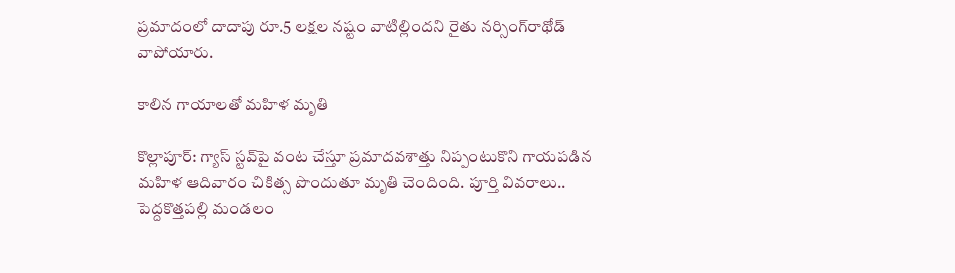ప్రమాదంలో దాదాపు రూ.5 లక్షల నష్టం వాటిల్లిందని రైతు నర్సింగ్‌రాథోడ్‌ వాపోయారు.

కాలిన గాయాలతో మహిళ మృతి

కొల్లాపూర్‌: గ్యాస్‌ స్టవ్‌పై వంట చేస్తూ ప్రమాదవశాత్తు నిప్పంటుకొని గాయపడిన మహిళ ఆదివారం చికిత్స పొందుతూ మృతి చెందింది. పూర్తి వివరాలు.. పెద్దకొత్తపల్లి మండలం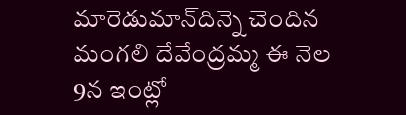మారెడుమాన్‌దిన్నె చెందిన మంగలి దేవేంద్రమ్మ ఈ నెల 9న ఇంట్లో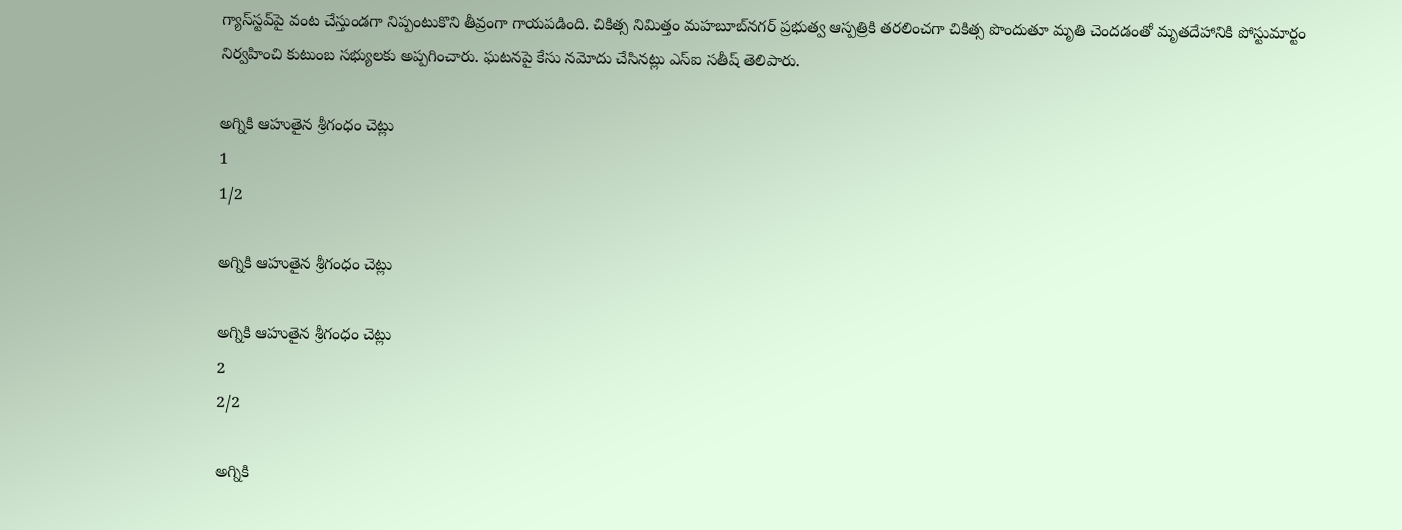గ్యాస్‌స్టవ్‌పై వంట చేస్తుండగా నిప్పంటుకొని తీవ్రంగా గాయపడింది. చికిత్స నిమిత్తం మహబూబ్‌నగర్‌ ప్రభుత్వ ఆస్పత్రికి తరలించగా చికిత్స పొందుతూ మృతి చెందడంతో మృతదేహానికి పోస్టుమార్టం నిర్వహించి కుటుంబ సభ్యులకు అప్పగించారు. ఘటనపై కేసు నమోదు చేసినట్లు ఎస్‌ఐ సతీష్‌ తెలిపారు.

అగ్నికి ఆహుతైన శ్రీగంధం చెట్లు
1
1/2

అగ్నికి ఆహుతైన శ్రీగంధం చెట్లు

అగ్నికి ఆహుతైన శ్రీగంధం చెట్లు
2
2/2

అగ్నికి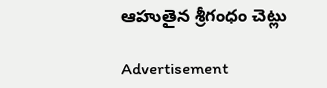ఆహుతైన శ్రీగంధం చెట్లు

Advertisement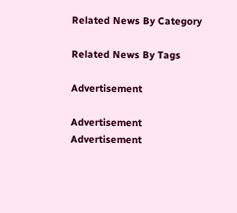Related News By Category

Related News By Tags

Advertisement

Advertisement
Advertisement